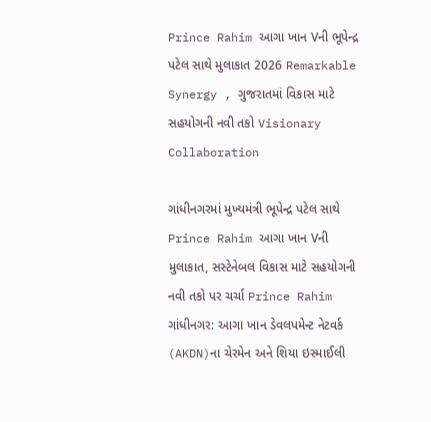Prince Rahim આગા ખાન Vની ભૂપેન્દ્ર પટેલ સાથે મુલાકાત 2026 Remarkable Synergy , ગુજરાતમાં વિકાસ માટે સહયોગની નવી તકો Visionary Collaboration

ગાંધીનગરમાં મુખ્યમંત્રી ભૂપેન્દ્ર પટેલ સાથે Prince Rahim આગા ખાન Vની મુલાકાત, સસ્ટેનેબલ વિકાસ માટે સહયોગની નવી તકો પર ચર્ચા Prince Rahim  ગાંધીનગર: આગા ખાન ડેવલપમેન્ટ નેટવર્ક (AKDN)ના ચેરમેન અને શિયા ઇસ્માઈલી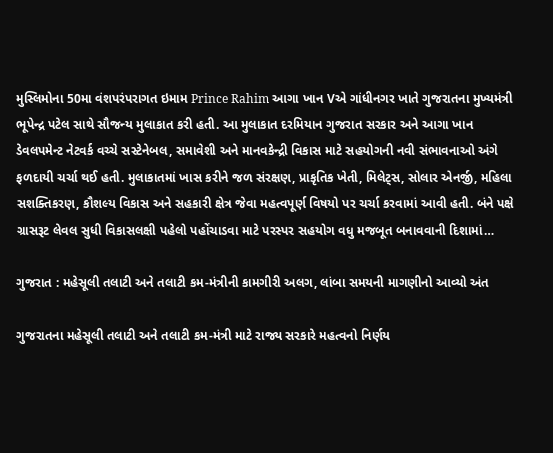મુસ્લિમોના 50મા વંશપરંપરાગત ઇમામ Prince Rahim આગા ખાન Vએ ગાંધીનગર ખાતે ગુજરાતના મુખ્યમંત્રી ભૂપેન્દ્ર પટેલ સાથે સૌજન્ય મુલાકાત કરી હતી. આ મુલાકાત દરમિયાન ગુજરાત સરકાર અને આગા ખાન ડેવલપમેન્ટ નેટવર્ક વચ્ચે સસ્ટેનેબલ, સમાવેશી અને માનવકેન્દ્રી વિકાસ માટે સહયોગની નવી સંભાવનાઓ અંગે ફળદાયી ચર્ચા થઈ હતી. મુલાકાતમાં ખાસ કરીને જળ સંરક્ષણ, પ્રાકૃતિક ખેતી, મિલેટ્સ, સોલાર એનર્જી, મહિલા સશક્તિકરણ, કૌશલ્ય વિકાસ અને સહકારી ક્ષેત્ર જેવા મહત્વપૂર્ણ વિષયો પર ચર્ચા કરવામાં આવી હતી. બંને પક્ષે ગ્રાસરૂટ લેવલ સુધી વિકાસલક્ષી પહેલો પહોંચાડવા માટે પરસ્પર સહયોગ વધુ મજબૂત બનાવવાની દિશામાં…

ગુજરાત : મહેસૂલી તલાટી અને તલાટી કમ-મંત્રીની કામગીરી અલગ, લાંબા સમયની માગણીનો આવ્યો અંત

ગુજરાતના મહેસૂલી તલાટી અને તલાટી કમ-મંત્રી માટે રાજ્ય સરકારે મહત્વનો નિર્ણય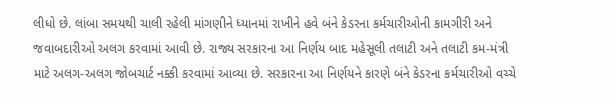લીધો છે. લાંબા સમયથી ચાલી રહેલી માંગણીને ધ્યાનમાં રાખીને હવે બંને કેડરના કર્મચારીઓની કામગીરી અને જવાબદારીઓ અલગ કરવામાં આવી છે. રાજ્ય સરકારના આ નિર્ણય બાદ મહેસૂલી તલાટી અને તલાટી કમ-મંત્રી માટે અલગ-અલગ જોબચાર્ટ નક્કી કરવામાં આવ્યા છે. સરકારના આ નિર્ણયને કારણે બંને કેડરના કર્મચારીઓ વચ્ચે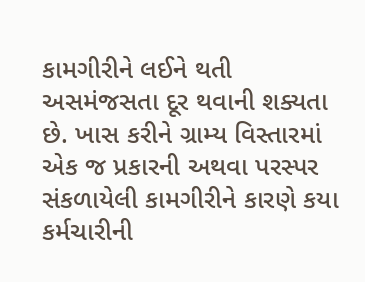કામગીરીને લઈને થતી અસમંજસતા દૂર થવાની શક્યતા છે. ખાસ કરીને ગ્રામ્ય વિસ્તારમાં એક જ પ્રકારની અથવા પરસ્પર સંકળાયેલી કામગીરીને કારણે કયા કર્મચારીની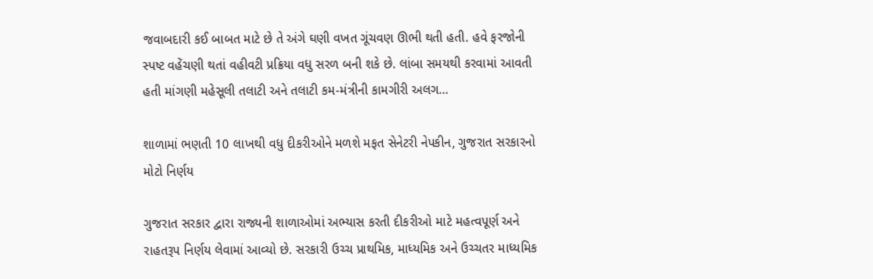જવાબદારી કઈ બાબત માટે છે તે અંગે ઘણી વખત ગૂંચવણ ઊભી થતી હતી. હવે ફરજોની સ્પષ્ટ વહેંચણી થતાં વહીવટી પ્રક્રિયા વધુ સરળ બની શકે છે. લાંબા સમયથી કરવામાં આવતી હતી માંગણી મહેસૂલી તલાટી અને તલાટી કમ-મંત્રીની કામગીરી અલગ…

શાળામાં ભણતી 10 લાખથી વધુ દીકરીઓને મળશે મફત સેનેટરી નેપકીન, ગુજરાત સરકારનો મોટો નિર્ણય

ગુજરાત સરકાર દ્વારા રાજ્યની શાળાઓમાં અભ્યાસ કરતી દીકરીઓ માટે મહત્વપૂર્ણ અને રાહતરૂપ નિર્ણય લેવામાં આવ્યો છે. સરકારી ઉચ્ચ પ્રાથમિક, માધ્યમિક અને ઉચ્ચતર માધ્યમિક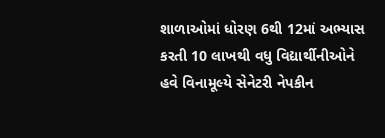શાળાઓમાં ધોરણ 6થી 12માં અભ્યાસ કરતી 10 લાખથી વધુ વિદ્યાર્થીનીઓને હવે વિનામૂલ્યે સેનેટરી નેપકીન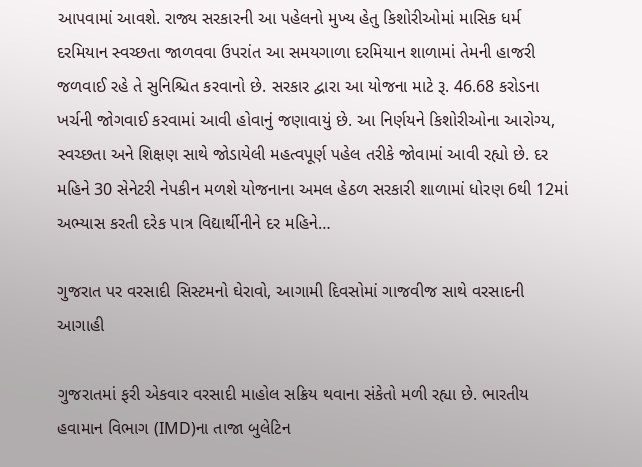આપવામાં આવશે. રાજ્ય સરકારની આ પહેલનો મુખ્ય હેતુ કિશોરીઓમાં માસિક ધર્મ દરમિયાન સ્વચ્છતા જાળવવા ઉપરાંત આ સમયગાળા દરમિયાન શાળામાં તેમની હાજરી જળવાઈ રહે તે સુનિશ્ચિત કરવાનો છે. સરકાર દ્વારા આ યોજના માટે રૂ. 46.68 કરોડના ખર્ચની જોગવાઈ કરવામાં આવી હોવાનું જણાવાયું છે. આ નિર્ણયને કિશોરીઓના આરોગ્ય, સ્વચ્છતા અને શિક્ષણ સાથે જોડાયેલી મહત્વપૂર્ણ પહેલ તરીકે જોવામાં આવી રહ્યો છે. દર મહિને 30 સેનેટરી નેપકીન મળશે યોજનાના અમલ હેઠળ સરકારી શાળામાં ધોરણ 6થી 12માં અભ્યાસ કરતી દરેક પાત્ર વિદ્યાર્થીનીને દર મહિને…

ગુજરાત પર વરસાદી સિસ્ટમનો ઘેરાવો, આગામી દિવસોમાં ગાજવીજ સાથે વરસાદની આગાહી

ગુજરાતમાં ફરી એકવાર વરસાદી માહોલ સક્રિય થવાના સંકેતો મળી રહ્યા છે. ભારતીય હવામાન વિભાગ (IMD)ના તાજા બુલેટિન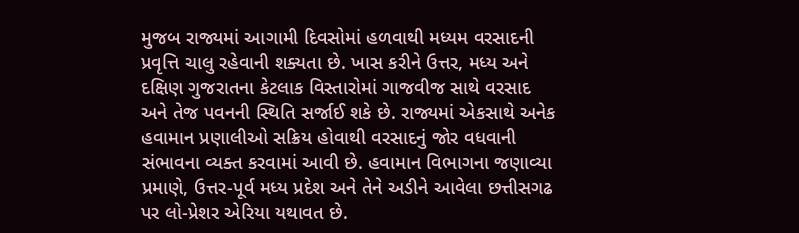મુજબ રાજ્યમાં આગામી દિવસોમાં હળવાથી મધ્યમ વરસાદની પ્રવૃત્તિ ચાલુ રહેવાની શક્યતા છે. ખાસ કરીને ઉત્તર, મધ્ય અને દક્ષિણ ગુજરાતના કેટલાક વિસ્તારોમાં ગાજવીજ સાથે વરસાદ અને તેજ પવનની સ્થિતિ સર્જાઈ શકે છે. રાજ્યમાં એકસાથે અનેક હવામાન પ્રણાલીઓ સક્રિય હોવાથી વરસાદનું જોર વધવાની સંભાવના વ્યક્ત કરવામાં આવી છે. હવામાન વિભાગના જણાવ્યા પ્રમાણે, ઉત્તર-પૂર્વ મધ્ય પ્રદેશ અને તેને અડીને આવેલા છત્તીસગઢ પર લો-પ્રેશર એરિયા યથાવત છે.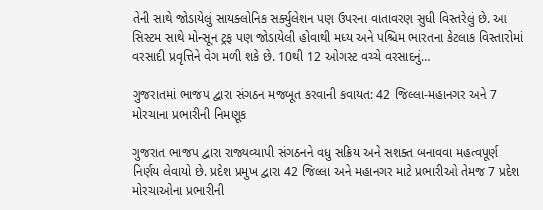તેની સાથે જોડાયેલું સાયક્લોનિક સર્ક્યુલેશન પણ ઉપરના વાતાવરણ સુધી વિસ્તરેલું છે. આ સિસ્ટમ સાથે મોન્સૂન ટ્રફ પણ જોડાયેલી હોવાથી મધ્ય અને પશ્ચિમ ભારતના કેટલાક વિસ્તારોમાં વરસાદી પ્રવૃત્તિને વેગ મળી શકે છે. 10થી 12 ઓગસ્ટ વચ્ચે વરસાદનું…

ગુજરાતમાં ભાજપ દ્વારા સંગઠન મજબૂત કરવાની કવાયત: 42 જિલ્લા-મહાનગર અને 7 મોરચાના પ્રભારીની નિમણૂક

ગુજરાત ભાજપ દ્વારા રાજ્યવ્યાપી સંગઠનને વધુ સક્રિય અને સશક્ત બનાવવા મહત્વપૂર્ણ નિર્ણય લેવાયો છે. પ્રદેશ પ્રમુખ દ્વારા 42 જિલ્લા અને મહાનગર માટે પ્રભારીઓ તેમજ 7 પ્રદેશ મોરચાઓના પ્રભારીની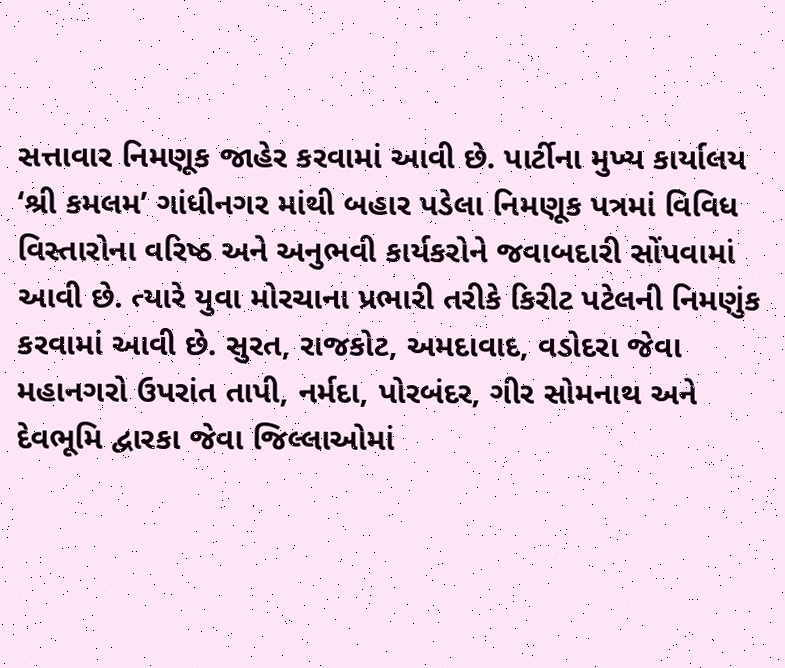સત્તાવાર નિમણૂક જાહેર કરવામાં આવી છે. પાર્ટીના મુખ્ય કાર્યાલય ‘શ્રી કમલમ’ ગાંધીનગર માંથી બહાર પડેલા નિમણૂક પત્રમાં વિવિધ વિસ્તારોના વરિષ્ઠ અને અનુભવી કાર્યકરોને જવાબદારી સોંપવામાં આવી છે. ત્યારે યુવા મોરચાના પ્રભારી તરીકે કિરીટ પટેલની નિમણુંક કરવામાં આવી છે. સુરત, રાજકોટ, અમદાવાદ, વડોદરા જેવા મહાનગરો ઉપરાંત તાપી, નર્મદા, પોરબંદર, ગીર સોમનાથ અને દેવભૂમિ દ્વારકા જેવા જિલ્લાઓમાં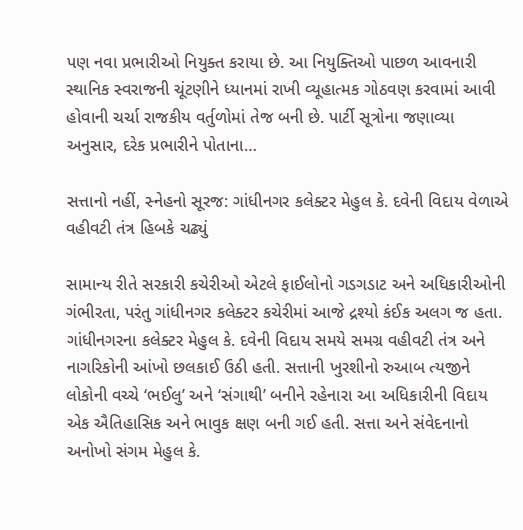પણ નવા પ્રભારીઓ નિયુક્ત કરાયા છે. આ નિયુક્તિઓ પાછળ આવનારી સ્થાનિક સ્વરાજની ચૂંટણીને ધ્યાનમાં રાખી વ્યૂહાત્મક ગોઠવણ કરવામાં આવી હોવાની ચર્ચા રાજકીય વર્તુળોમાં તેજ બની છે. પાર્ટી સૂત્રોના જણાવ્યા અનુસાર, દરેક પ્રભારીને પોતાના…

સત્તાનો નહીં, સ્નેહનો સૂરજ: ગાંધીનગર કલેક્ટર મેહુલ કે. દવેની વિદાય વેળાએ વહીવટી તંત્ર હિબકે ચઢ્યું

સામાન્ય રીતે સરકારી કચેરીઓ એટલે ફાઈલોનો ગડગડાટ અને અધિકારીઓની ગંભીરતા, પરંતુ ગાંધીનગર કલેક્ટર કચેરીમાં આજે દ્રશ્યો કંઈક અલગ જ હતા. ગાંધીનગરના કલેક્ટર મેહુલ કે. દવેની વિદાય સમયે સમગ્ર વહીવટી તંત્ર અને નાગરિકોની આંખો છલકાઈ ઉઠી હતી. સત્તાની ખુરશીનો રુઆબ ત્યજીને લોકોની વચ્ચે ‘ભઈલુ’ અને ‘સંગાથી’ બનીને રહેનારા આ અધિકારીની વિદાય એક ઐતિહાસિક અને ભાવુક ક્ષણ બની ગઈ હતી. સત્તા અને સંવેદનાનો અનોખો સંગમ મેહુલ કે.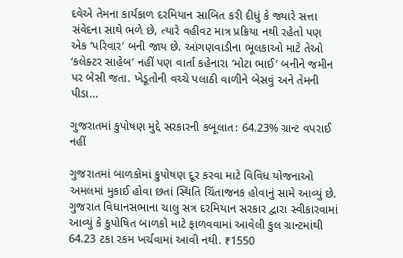દવેએ તેમના કાર્યકાળ દરમિયાન સાબિત કરી દીધું કે જ્યારે સત્તા સંવેદના સાથે ભળે છે, ત્યારે વહીવટ માત્ર પ્રક્રિયા નથી રહેતો પણ એક ‘પરિવાર’ બની જાય છે. આંગણવાડીના ભૂલકાઓ માટે તેઓ ‘કલેક્ટર સાહેબ’ નહીં પણ વાર્તા કહેનારા ‘મોટા ભાઈ’ બનીને જમીન પર બેસી જતા. ખેડૂતોની વચ્ચે પલાઠી વાળીને બેસવું અને તેમની પીડા…

ગુજરાતમાં કુપોષણ મુદ્દે સરકારની કબૂલાત: 64.23% ગ્રાન્ટ વપરાઈ નહીં

ગુજરાતમાં બાળકોમાં કુપોષણ દૂર કરવા માટે વિવિધ યોજનાઓ અમલમાં મુકાઈ હોવા છતાં સ્થિતિ ચિંતાજનક હોવાનું સામે આવ્યું છે. ગુજરાત વિધાનસભાના ચાલુ સત્ર દરમિયાન સરકાર દ્વારા સ્વીકારવામાં આવ્યું કે કુપોષિત બાળકો માટે ફાળવવામાં આવેલી કુલ ગ્રાન્ટમાંથી 64.23 ટકા રકમ ખર્ચવામાં આવી નથી. ₹1550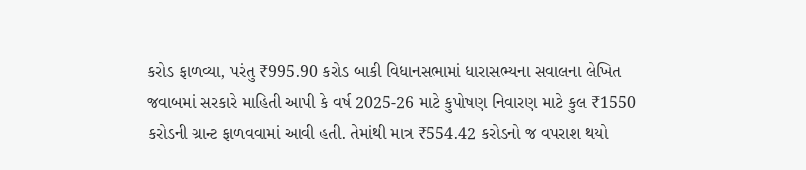કરોડ ફાળવ્યા, પરંતુ ₹995.90 કરોડ બાકી વિધાનસભામાં ધારાસભ્યના સવાલના લેખિત જવાબમાં સરકારે માહિતી આપી કે વર્ષ 2025-26 માટે કુપોષણ નિવારણ માટે કુલ ₹1550 કરોડની ગ્રાન્ટ ફાળવવામાં આવી હતી. તેમાંથી માત્ર ₹554.42 કરોડનો જ વપરાશ થયો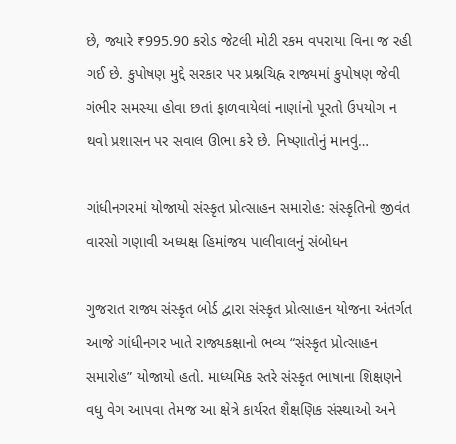છે, જ્યારે ₹995.90 કરોડ જેટલી મોટી રકમ વપરાયા વિના જ રહી ગઈ છે. કુપોષણ મુદ્દે સરકાર પર પ્રશ્નચિહ્ન રાજ્યમાં કુપોષણ જેવી ગંભીર સમસ્યા હોવા છતાં ફાળવાયેલાં નાણાંનો પૂરતો ઉપયોગ ન થવો પ્રશાસન પર સવાલ ઊભા કરે છે. નિષ્ણાતોનું માનવું…

ગાંધીનગરમાં યોજાયો સંસ્કૃત પ્રોત્સાહન સમારોહ: સંસ્કૃતિનો જીવંત વારસો ગણાવી અધ્યક્ષ હિમાંજય પાલીવાલનું સંબોધન

ગુજરાત રાજ્ય સંસ્કૃત બોર્ડ દ્વારા સંસ્કૃત પ્રોત્સાહન યોજના અંતર્ગત આજે ગાંધીનગર ખાતે રાજ્યકક્ષાનો ભવ્ય “સંસ્કૃત પ્રોત્સાહન સમારોહ” યોજાયો હતો. માધ્યમિક સ્તરે સંસ્કૃત ભાષાના શિક્ષણને વધુ વેગ આપવા તેમજ આ ક્ષેત્રે કાર્યરત શૈક્ષણિક સંસ્થાઓ અને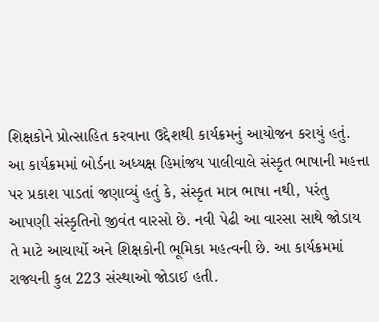શિક્ષકોને પ્રોત્સાહિત કરવાના ઉદ્દેશથી કાર્યક્રમનું આયોજન કરાયું હતું. આ કાર્યક્રમમાં બોર્ડના અધ્યક્ષ હિમાંજય પાલીવાલે સંસ્કૃત ભાષાની મહત્તા પર પ્રકાશ પાડતાં જણાવ્યું હતું કે, સંસ્કૃત માત્ર ભાષા નથી, પરંતુ આપણી સંસ્કૃતિનો જીવંત વારસો છે. નવી પેઢી આ વારસા સાથે જોડાય તે માટે આચાર્યો અને શિક્ષકોની ભૂમિકા મહત્વની છે. આ કાર્યક્રમમાં રાજ્યની કુલ 223 સંસ્થાઓ જોડાઈ હતી.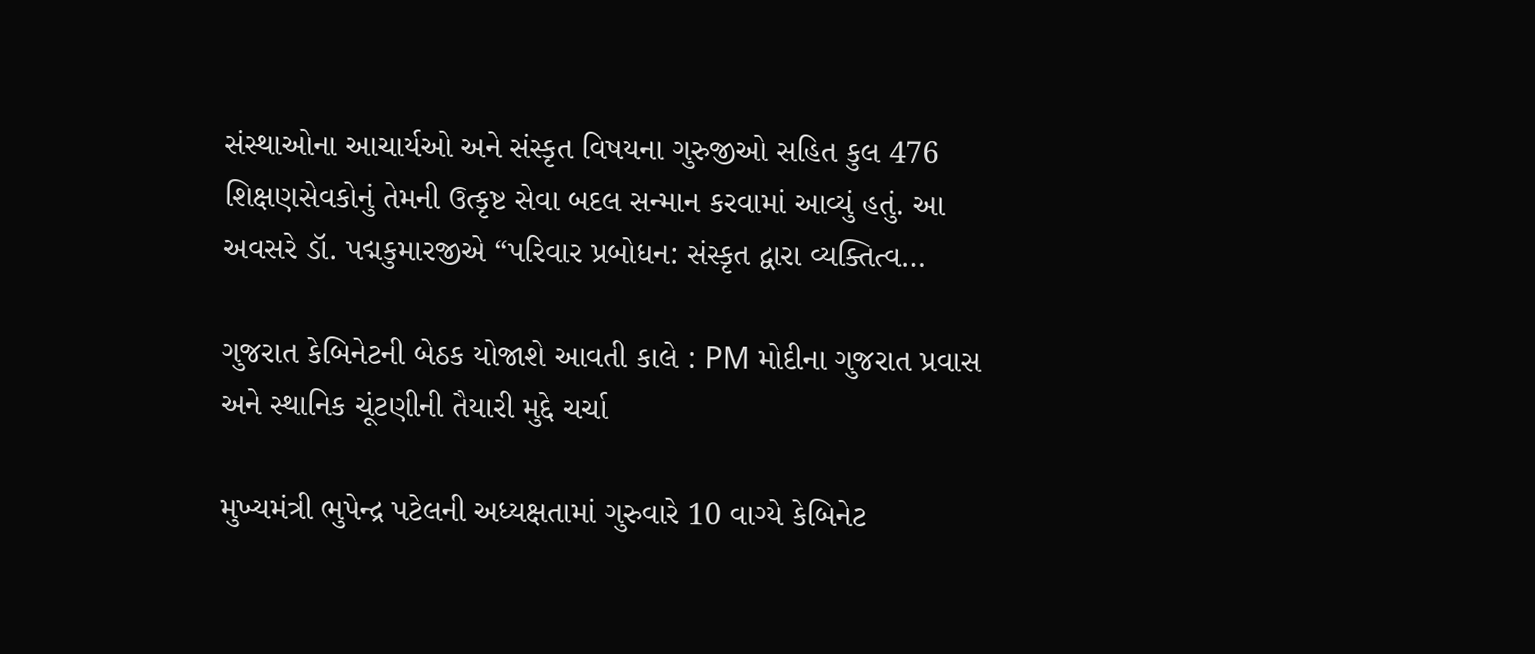સંસ્થાઓના આચાર્યઓ અને સંસ્કૃત વિષયના ગુરુજીઓ સહિત કુલ 476 શિક્ષણસેવકોનું તેમની ઉત્કૃષ્ટ સેવા બદલ સન્માન કરવામાં આવ્યું હતું. આ અવસરે ડૉ. પદ્મકુમારજીએ “પરિવાર પ્રબોધન: સંસ્કૃત દ્વારા વ્યક્તિત્વ…

ગુજરાત કેબિનેટની બેઠક યોજાશે આવતી કાલે : PM મોદીના ગુજરાત પ્રવાસ અને સ્થાનિક ચૂંટણીની તૈયારી મુદ્દે ચર્ચા

મુખ્યમંત્રી ભુપેન્દ્ર પટેલની અધ્યક્ષતામાં ગુરુવારે 10 વાગ્યે કેબિનેટ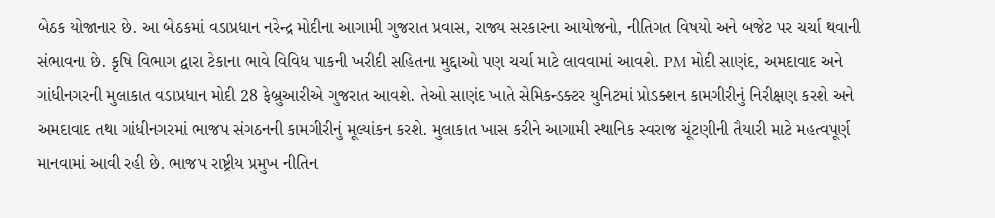બેઠક યોજાનાર છે. આ બેઠકમાં વડાપ્રધાન નરેન્દ્ર મોદીના આગામી ગુજરાત પ્રવાસ, રાજ્ય સરકારના આયોજનો, નીતિગત વિષયો અને બજેટ પર ચર્ચા થવાની સંભાવના છે. કૃષિ વિભાગ દ્વારા ટેકાના ભાવે વિવિધ પાકની ખરીદી સહિતના મુદ્દાઓ પણ ચર્ચા માટે લાવવામાં આવશે. PM મોદી સાણંદ, અમદાવાદ અને ગાંધીનગરની મુલાકાત વડાપ્રધાન મોદી 28 ફેબ્રુઆરીએ ગુજરાત આવશે. તેઓ સાણંદ ખાતે સેમિકન્ડક્ટર યુનિટમાં પ્રોડક્શન કામગીરીનું નિરીક્ષણ કરશે અને અમદાવાદ તથા ગાંધીનગરમાં ભાજપ સંગઠનની કામગીરીનું મૂલ્યાંકન કરશે. મુલાકાત ખાસ કરીને આગામી સ્થાનિક સ્વરાજ ચૂંટણીની તૈયારી માટે મહત્વપૂર્ણ માનવામાં આવી રહી છે. ભાજપ રાષ્ટ્રીય પ્રમુખ નીતિન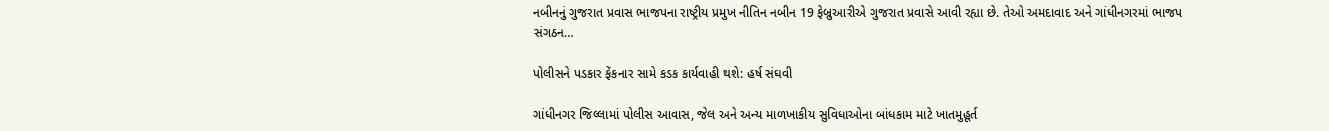નબીનનું ગુજરાત પ્રવાસ ભાજપના રાષ્ટ્રીય પ્રમુખ નીતિન નબીન 19 ફેબ્રુઆરીએ ગુજરાત પ્રવાસે આવી રહ્યા છે. તેઓ અમદાવાદ અને ગાંધીનગરમાં ભાજપ સંગઠન…

પોલીસને પડકાર ફેંકનાર સામે કડક કાર્યવાહી થશે: હર્ષ સંઘવી

ગાંધીનગર જિલ્લામાં પોલીસ આવાસ, જેલ અને અન્ય માળખાકીય સુવિધાઓના બાંધકામ માટે ખાતમુહૂર્ત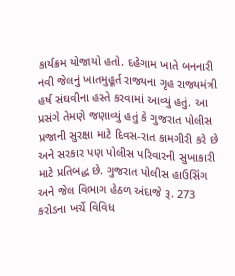કાર્યક્રમ યોજાયો હતો. દહેગામ ખાતે બનનારી નવી જેલનું ખાતમુહૂર્ત રાજ્યના ગૃહ રાજ્યમંત્રી હર્ષ સંઘવીના હસ્તે કરવામાં આવ્યું હતું. આ પ્રસંગે તેમણે જણાવ્યું હતું કે ગુજરાત પોલીસ પ્રજાની સુરક્ષા માટે દિવસ-રાત કામગીરી કરે છે અને સરકાર પણ પોલીસ પરિવારની સુખાકારી માટે પ્રતિબદ્ધ છે. ગુજરાત પોલીસ હાઉસિંગ અને જેલ વિભાગ હેઠળ અંદાજે રૂ. 273 કરોડના ખર્ચે વિવિધ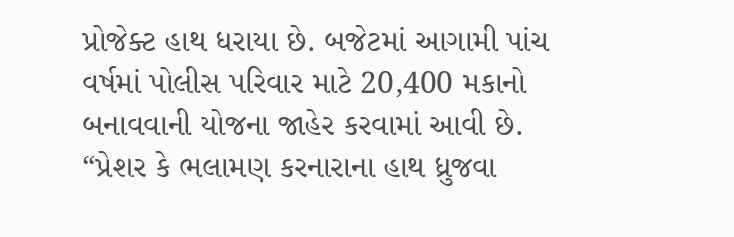પ્રોજેક્ટ હાથ ધરાયા છે. બજેટમાં આગામી પાંચ વર્ષમાં પોલીસ પરિવાર માટે 20,400 મકાનો બનાવવાની યોજના જાહેર કરવામાં આવી છે. “પ્રેશર કે ભલામણ કરનારાના હાથ ધ્રુજવા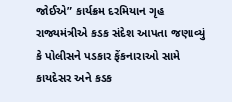જોઈએ” કાર્યક્રમ દરમિયાન ગૃહ રાજ્યમંત્રીએ કડક સંદેશ આપતા જણાવ્યું કે પોલીસને પડકાર ફેંકનારાઓ સામે કાયદેસર અને કડક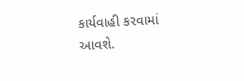કાર્યવાહી કરવામાં આવશે.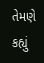તેમણે કહ્યું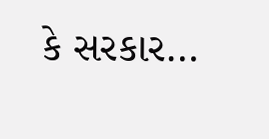કે સરકાર…